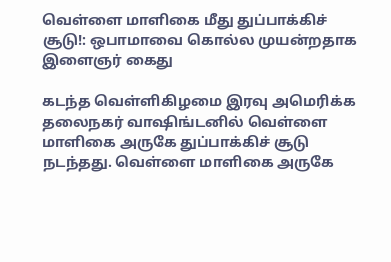வெள்ளை மாளிகை மீது துப்பாக்கிச் சூடு!: ஒபாமாவை கொல்ல முயன்றதாக இளைஞர் கைது

கடந்த வெள்ளிகிழமை இரவு அமெரிக்க தலைநகர் வாஷிங்டனில் வெள்ளை மாளிகை அருகே துப்பாக்கிச் சூடு நடந்தது. வெள்ளை மாளிகை அருகே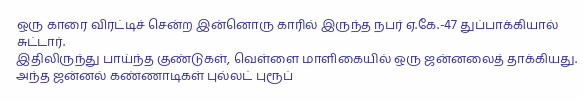ஒரு காரை விரட்டிச் சென்ற இன்னொரு காரில் இருந்த நபர் ஏ.கே.-47 துப்பாக்கியால் சுட்டார்.
இதிலிருந்து பாய்ந்த குண்டுகள், வெள்ளை மாளிகையில் ஒரு ஜன்னலைத் தாக்கியது. அந்த ஜன்னல் கண்ணாடிகள் புல்லட் புரூப்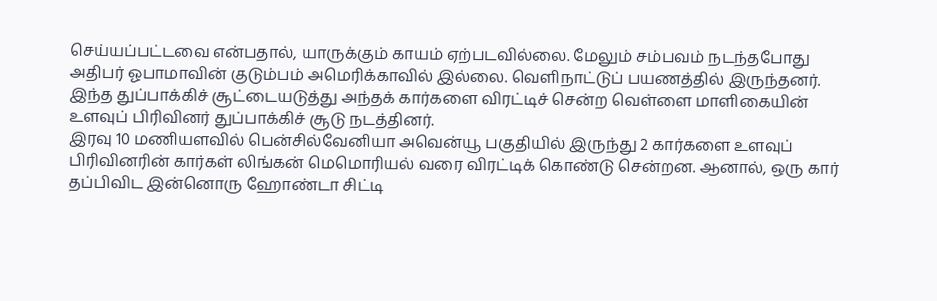செய்யப்பட்டவை என்பதால், யாருக்கும் காயம் ஏற்படவில்லை. மேலும் சம்பவம் நடந்தபோது அதிபர் ஓபாமாவின் குடும்பம் அமெரிக்காவில் இல்லை. வெளிநாட்டுப் பயணத்தில் இருந்தனர்.
இந்த துப்பாக்கிச் சூட்டையடுத்து அந்தக் கார்களை விரட்டிச் சென்ற வெள்ளை மாளிகையின் உளவுப் பிரிவினர் துப்பாக்கிச் சூடு நடத்தினர்.
இரவு 10 மணியளவில் பென்சில்வேனியா அவென்யூ பகுதியில் இருந்து 2 கார்களை உளவுப் பிரிவினரின் கார்கள் லிங்கன் மெமொரியல் வரை விரட்டிக் கொண்டு சென்றன. ஆனால், ஒரு கார் தப்பிவிட இன்னொரு ஹோண்டா சிட்டி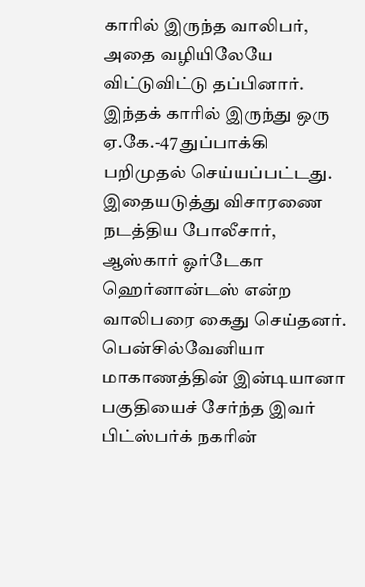காரில் இருந்த வாலிபர், அதை வழியிலேயே விட்டுவிட்டு தப்பினார்.
இந்தக் காரில் இருந்து ஒரு ஏ.கே.-47 துப்பாக்கி பறிமுதல் செய்யப்பட்டது. இதையடுத்து விசாரணை நடத்திய போலீசார், ஆஸ்கார் ஓர்டேகா ஹெர்னான்டஸ் என்ற வாலிபரை கைது செய்தனர். பென்சில்வேனியா மாகாணத்தின் இன்டியானா பகுதியைச் சேர்ந்த இவர் பிட்ஸ்பர்க் நகரின்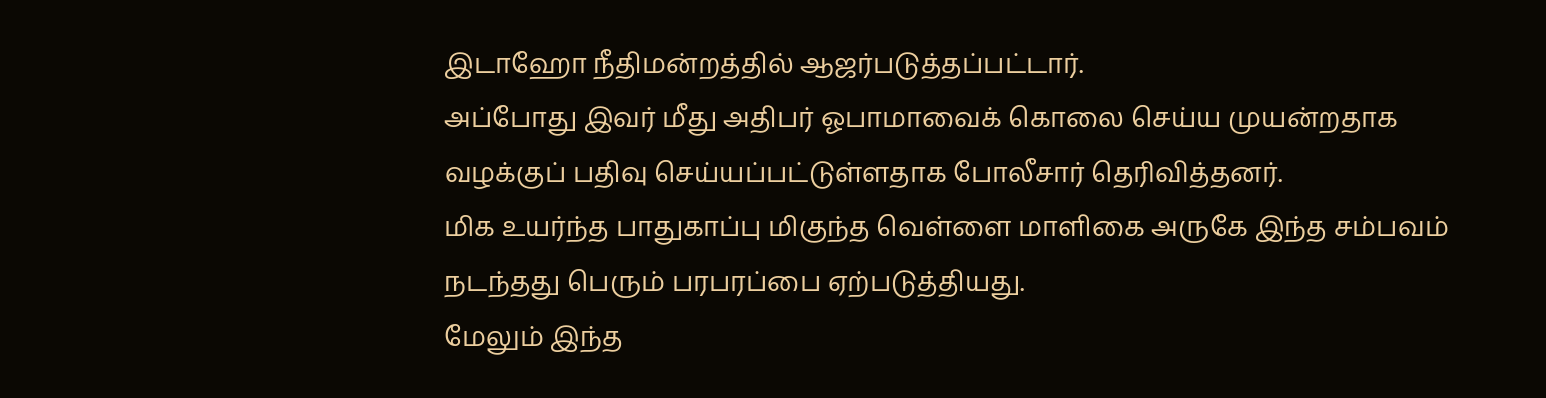இடாஹோ நீதிமன்றத்தில் ஆஜர்படுத்தப்பட்டார்.
அப்போது இவர் மீது அதிபர் ஓபாமாவைக் கொலை செய்ய முயன்றதாக வழக்குப் பதிவு செய்யப்பட்டுள்ளதாக போலீசார் தெரிவித்தனர்.
மிக உயர்ந்த பாதுகாப்பு மிகுந்த வெள்ளை மாளிகை அருகே இந்த சம்பவம் நடந்தது பெரும் பரபரப்பை ஏற்படுத்தியது.
மேலும் இந்த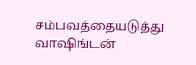சம்பவத்தையடுத்து வாஷிங்டன்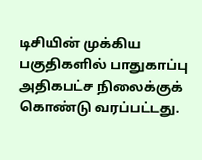டிசியின் முக்கிய பகுதிகளில் பாதுகாப்பு அதிகபட்ச நிலைக்குக் கொண்டு வரப்பட்டது.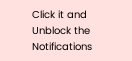Click it and Unblock the Notifications